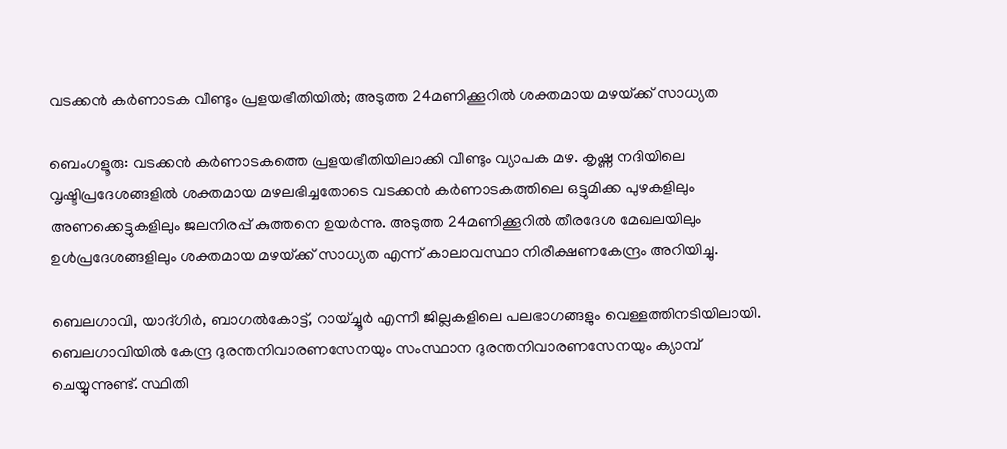വടക്കൻ കർണാടക വീണ്ടും പ്രളയഭീതിയിൽ; അടുത്ത 24മണിക്കൂറിൽ ശക്തമായ മഴയ്‌ക്ക് സാധ്യത

ബെംഗളൂരു: വടക്കൻ കർണാടകത്തെ പ്രളയഭീതിയിലാക്കി വീണ്ടും വ്യാപക മഴ. കൃഷ്ണ നദിയിലെ വൃഷ്ടിപ്രദേശങ്ങളിൽ ശക്തമായ മഴലഭിച്ചതോടെ വടക്കൻ കർണാടകത്തിലെ ഒട്ടുമിക്ക പുഴകളിലും അണക്കെട്ടുകളിലും ജലനിരപ്പ് കുത്തനെ ഉയർന്നു. അടുത്ത 24മണിക്കൂറിൽ തീരദേശ മേഖലയിലും ഉൾപ്രദേശങ്ങളിലും ശക്തമായ മഴയ്‌ക്ക് സാധ്യത എന്ന് കാലാവസ്ഥാ നിരീക്ഷണകേന്ദ്രം അറിയിച്ചു.

ബെലഗാവി, യാദ്ഗിർ, ബാഗൽകോട്ട്, റായ്ച്ചൂർ എന്നീ ജില്ലകളിലെ പലഭാഗങ്ങളും വെള്ളത്തിനടിയിലായി. ബെലഗാവിയിൽ കേന്ദ്ര ദുരന്തനിവാരണസേനയും സംസ്ഥാന ദുരന്തനിവാരണസേനയും ക്യാമ്പ് ചെയ്യുന്നുണ്ട്. സ്ഥിതി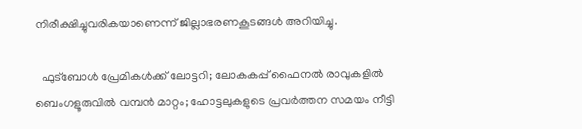നിരീക്ഷിച്ചുവരികയാണെന്ന് ജില്ലാഭരണകൂടങ്ങൾ അറിയിച്ചു.

  ഫുട്ബോൾ പ്രേമികൾക്ക് ലോട്ടറി; ലോകകപ്പ് ഫൈനൽ രാവുകളിൽ ബെംഗളൂരുവിൽ വമ്പൻ മാറ്റം; ഹോട്ടലുകളുടെ പ്രവർത്തന സമയം നീട്ടി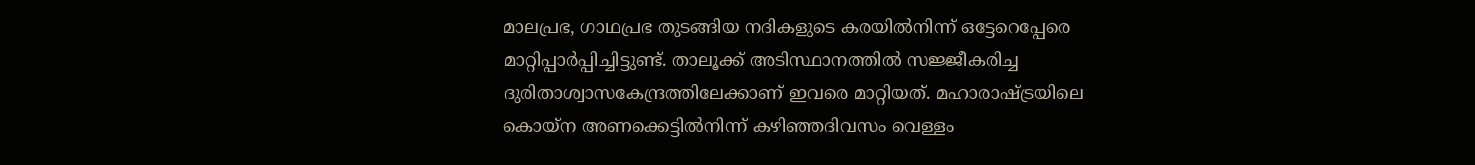മാലപ്രഭ, ഗാഥപ്രഭ തുടങ്ങിയ നദികളുടെ കരയിൽനിന്ന് ഒട്ടേറെപ്പേരെ മാറ്റിപ്പാർപ്പിച്ചിട്ടുണ്ട്. താലൂക്ക് അടിസ്ഥാനത്തിൽ സജ്ജീകരിച്ച ദുരിതാശ്വാസകേന്ദ്രത്തിലേക്കാണ് ഇവരെ മാറ്റിയത്. മഹാരാഷ്ട്രയിലെ കൊയ്ന അണക്കെട്ടിൽനിന്ന് കഴിഞ്ഞദിവസം വെള്ളം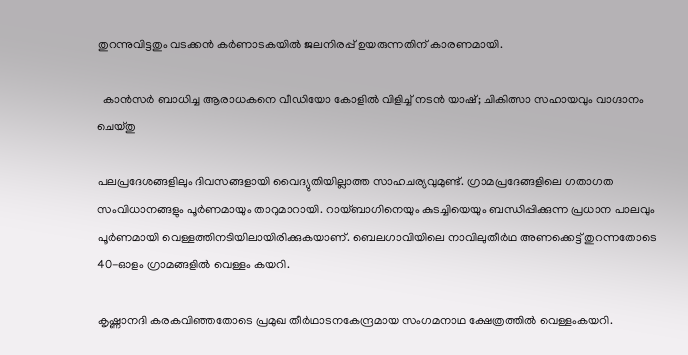തുറന്നുവിട്ടതും വടക്കൻ കർണാടകയിൽ ജലനിരപ്പ് ഉയരുന്നതിന് കാരണമായി.

  കാൻസർ ബാധിച്ച ആരാധകനെ വീഡിയോ കോളിൽ വിളിച്ച് നടൻ യാഷ്; ചികിത്സാ സഹായവും വാഗ്ദാനം ചെയ്തു

പലപ്രദേശങ്ങളിലും ദിവസങ്ങളായി വൈദ്യുതിയില്ലാത്ത സാഹചര്യവുമുണ്ട്. ഗ്രാമപ്രദേങ്ങളിലെ ഗതാഗത സംവിധാനങ്ങളും പൂർണമായും താറുമാറായി. റായ്ബാഗിനെയും കുടച്ചിയെയും ബന്ധിപ്പിക്കുന്ന പ്രധാന പാലവും പൂർണമായി വെള്ളത്തിനടിയിലായിരിക്കുകയാണ്. ബെലഗാവിയിലെ നാവിലുതീർഥ അണക്കെട്ട് തുറന്നതോടെ 40-ഓളം ഗ്രാമങ്ങളിൽ വെള്ളം കയറി.

കൃഷ്ണാനദി കരകവിഞ്ഞതോടെ പ്രമുഖ തീർഥാടനകേന്ദ്രമായ സംഗമനാഥ ക്ഷേത്രത്തിൽ വെള്ളംകയറി.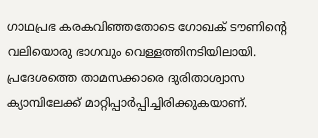ഗാഥപ്രഭ കരകവിഞ്ഞതോടെ ഗോഖക് ടൗണിന്റെ വലിയൊരു ഭാഗവും വെള്ളത്തിനടിയിലായി. പ്രദേശത്തെ താമസക്കാരെ ദുരിതാശ്വാസ ക്യാമ്പിലേക്ക് മാറ്റിപ്പാർപ്പിച്ചിരിക്കുകയാണ്.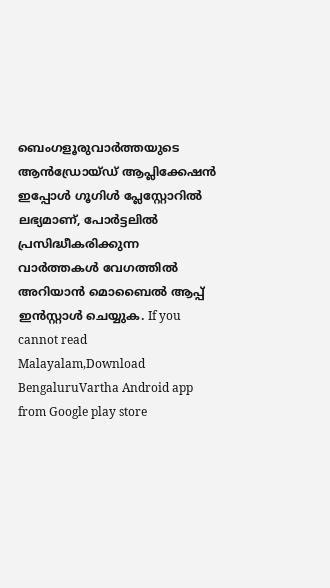ബെംഗളൂരുവാർത്തയുടെ ആൻഡ്രോയ്ഡ് ആപ്ലിക്കേഷൻ ഇപ്പോൾ ഗൂഗിൾ പ്ലേസ്റ്റോറിൽ ലഭ്യമാണ്, പോർട്ടലിൽ പ്രസിദ്ധീകരിക്കുന്ന വാർത്തകൾ വേഗത്തിൽ അറിയാൻ മൊബൈൽ ആപ്പ് ഇൻസ്റ്റാൾ ചെയ്യുക. If you cannot read Malayalam,Download BengaluruVartha Android app from Google play store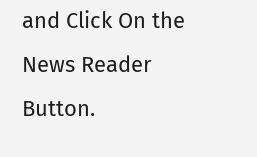and Click On the News Reader Button.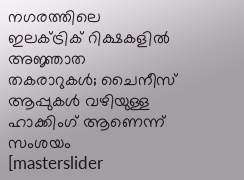നഗരത്തിലെ ഇലക്ട്രിക് റിക്ഷകളിൽ അജ്ഞാത തകരാറുകൾ; ചൈനീസ് ആപ്പുകൾ വഴിയുള്ള ഹാക്കിംഗ് ആണെന്ന് സംശയം
[masterslider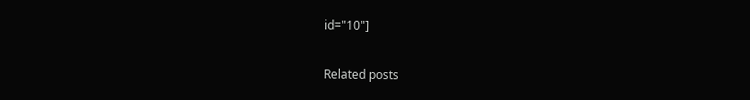id="10"]

Related posts